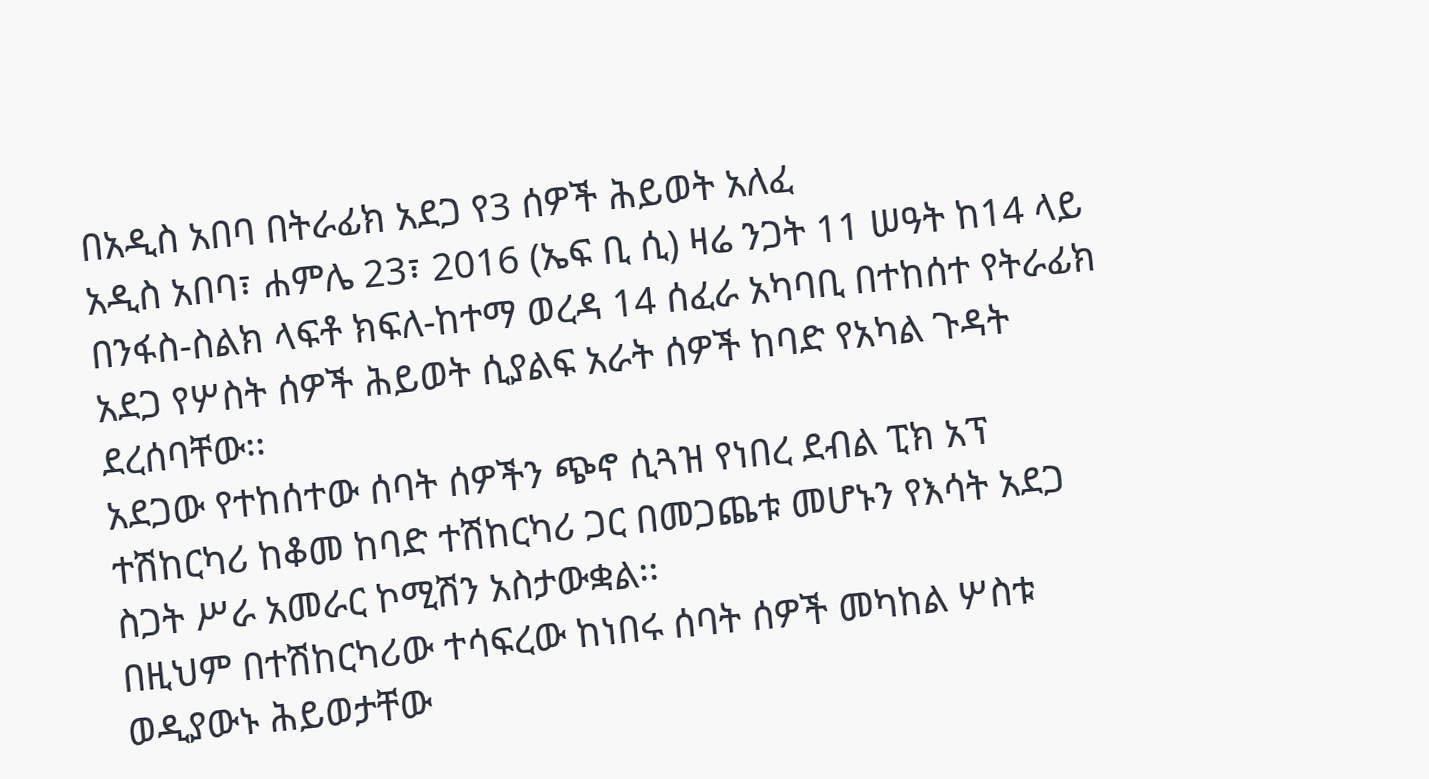በአዲስ አበባ በትራፊክ አደጋ የ3 ሰዎች ሕይወት አለፈ
አዲስ አበባ፣ ሐምሌ 23፣ 2016 (ኤፍ ቢ ሲ) ዛሬ ንጋት 11 ሠዓት ከ14 ላይ በንፋስ-ስልክ ላፍቶ ክፍለ-ከተማ ወረዳ 14 ሰፈራ አካባቢ በተከሰተ የትራፊክ አደጋ የሦስት ሰዎች ሕይወት ሲያልፍ አራት ሰዎች ከባድ የአካል ጉዳት ደረሰባቸው፡፡
አደጋው የተከሰተው ሰባት ሰዎችን ጭኖ ሲጓዝ የነበረ ደብል ፒክ አፕ ተሽከርካሪ ከቆመ ከባድ ተሽከርካሪ ጋር በመጋጨቱ መሆኑን የእሳት አደጋ ስጋት ሥራ አመራር ኮሚሽን አስታውቋል፡፡
በዚህም በተሽከርካሪው ተሳፍረው ከነበሩ ሰባት ሰዎች መካከል ሦስቱ ወዲያውኑ ሕይወታቸው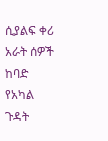ሲያልፍ ቀሪ አራት ሰዎች ከባድ የአካል ጉዳት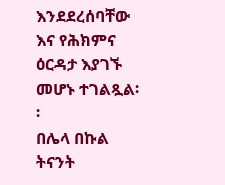እንደደረሰባቸው እና የሕክምና ዕርዳታ እያገኙ መሆኑ ተገልጿል፡፡
በሌላ በኩል ትናንት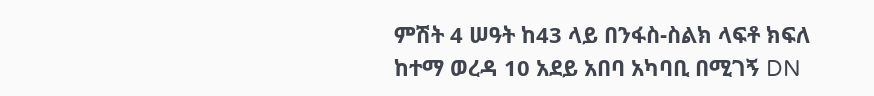ምሽት 4 ሠዓት ከ43 ላይ በንፋስ-ስልክ ላፍቶ ክፍለ ከተማ ወረዳ 10 አደይ አበባ አካባቢ በሚገኝ DN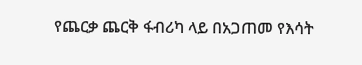የጨርቃ ጨርቅ ፋብሪካ ላይ በአጋጠመ የእሳት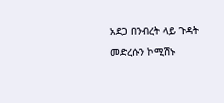አደጋ በንብረት ላይ ጉዳት መድረሱን ኮሚሽኑ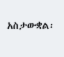አስታውቋል፡